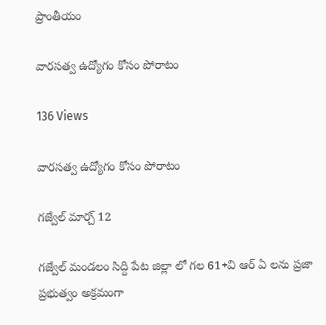ప్రాంతీయం

వారసత్వ ఉద్యోగం కోసం పోరాటం

136 Views

వారసత్వ ఉద్యోగం కోసం పోరాటం

గజ్వేల్ మార్చ్ 12

గజ్వేల్ మండలం సిద్ది పేట జిల్లా లో గల 61+వి ఆర్ ఏ లను ప్రజా ప్రభుత్వం అక్రమంగా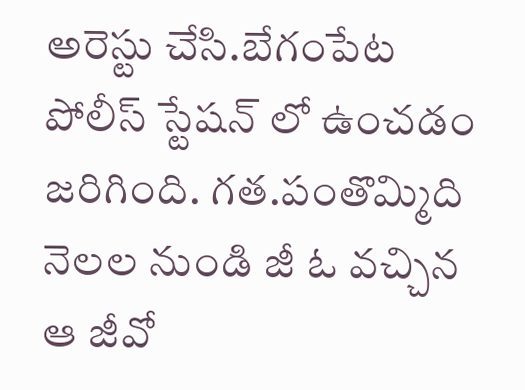అరెస్టు చేసి.బేగంపేట పోలీస్ స్టేషన్ లో ఉంచడం జరిగింది. గత.పంతొమ్మిది నెలల నుండి జీ ఓ వచ్చిన ఆ జీవో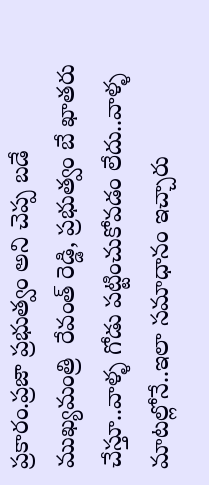ప్రకారం.ప్రజా ప్రభుత్వం అని చెప్ప బడే ముఖ్యమంత్రి  రేవంత్ రెడ్డి, ప్రభుత్వం బే ఖాతరు చేస్తూ..వాళ్ళ గోడు పట్టించుకోవడం లేదు..వాళ్ళ మాటల్లోనే..ఇలా సమాధానం ఇచ్చారు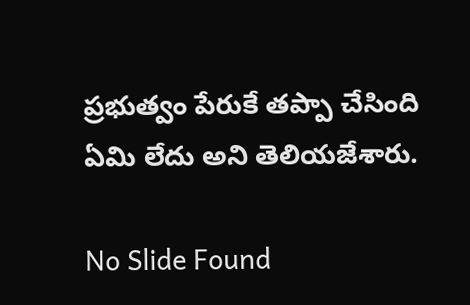ప్రభుత్వం పేరుకే తప్పా చేసింది ఏమి లేదు అని తెలియజేశారు.

No Slide Found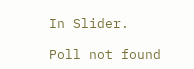In Slider.

Poll not found